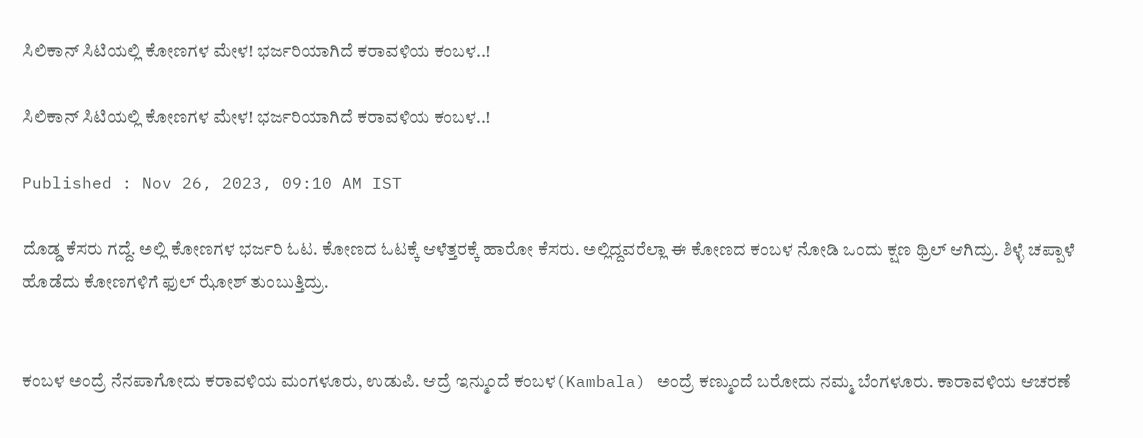ಸಿಲಿಕಾನ್ ಸಿಟಿಯಲ್ಲಿ ಕೋಣಗಳ ಮೇಳ! ಭರ್ಜರಿಯಾಗಿದೆ ಕರಾವಳಿಯ ಕಂಬಳ..!

ಸಿಲಿಕಾನ್ ಸಿಟಿಯಲ್ಲಿ ಕೋಣಗಳ ಮೇಳ! ಭರ್ಜರಿಯಾಗಿದೆ ಕರಾವಳಿಯ ಕಂಬಳ..!

Published : Nov 26, 2023, 09:10 AM IST

ದೊಡ್ಡ ಕೆಸರು ಗದ್ದೆ. ಅಲ್ಲಿ ಕೋಣಗಳ ಭರ್ಜರಿ ಓಟ. ಕೋಣದ ಓಟಕ್ಕೆ ಆಳೆತ್ತರಕ್ಕೆ ಹಾರೋ ಕೆಸರು. ಅಲ್ಲಿದ್ದವರೆಲ್ಲಾ ಈ ಕೋಣದ ಕಂಬಳ ನೋಡಿ ಒಂದು ಕ್ಷಣ ಥ್ರಿಲ್ ಆಗಿದ್ರು. ಶಿಳ್ಳೆ ಚಪ್ಪಾಳೆ ಹೊಡೆದು ಕೋಣಗಳಿಗೆ ಫುಲ್ ಝೋಶ್ ತುಂಬುತ್ತಿದ್ರು.


ಕಂಬಳ ಅಂದ್ರೆ ನೆನಪಾಗೋದು ಕರಾವಳಿಯ ಮಂಗಳೂರು, ಉಡುಪಿ. ಆದ್ರೆ ಇನ್ಮುಂದೆ ಕಂಬಳ(Kambala) ಅಂದ್ರೆ ಕಣ್ಮುಂದೆ ಬರೋದು ನಮ್ಮ ಬೆಂಗಳೂರು. ಕಾರಾವಳಿಯ ಆಚರಣೆ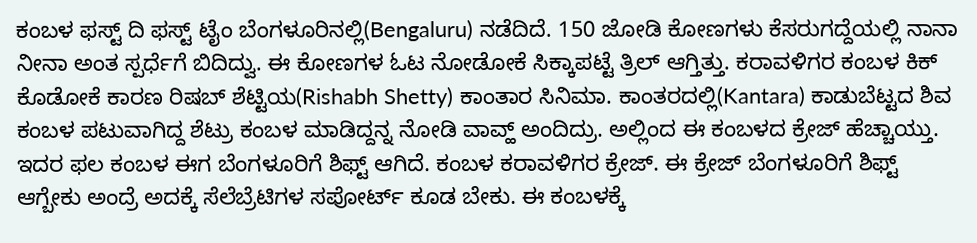ಕಂಬಳ ಫಸ್ಟ್ ದಿ ಫಸ್ಟ್ ಟೈಂ ಬೆಂಗಳೂರಿನಲ್ಲಿ(Bengaluru) ನಡೆದಿದೆ. 150 ಜೋಡಿ ಕೋಣಗಳು ಕೆಸರುಗದ್ದೆಯಲ್ಲಿ ನಾನಾ ನೀನಾ ಅಂತ ಸ್ಪರ್ಧೆಗೆ ಬಿದಿದ್ವು. ಈ ಕೋಣಗಳ ಓಟ ನೋಡೋಕೆ ಸಿಕ್ಕಾಪಟ್ಟೆ ತ್ರಿಲ್ ಆಗ್ತಿತ್ತು. ಕರಾವಳಿಗರ ಕಂಬಳ ಕಿಕ್ ಕೊಡೋಕೆ ಕಾರಣ ರಿಷಬ್ ಶೆಟ್ಟಿಯ(Rishabh Shetty) ಕಾಂತಾರ ಸಿನಿಮಾ. ಕಾಂತರದಲ್ಲಿ(Kantara) ಕಾಡುಬೆಟ್ಟದ ಶಿವ ಕಂಬಳ ಪಟುವಾಗಿದ್ದ ಶೆಟ್ರು ಕಂಬಳ ಮಾಡಿದ್ದನ್ನ ನೋಡಿ ವಾವ್ಹ್ ಅಂದಿದ್ರು. ಅಲ್ಲಿಂದ ಈ ಕಂಬಳದ ಕ್ರೇಜ್ ಹೆಚ್ಚಾಯ್ತು. ಇದರ ಫಲ ಕಂಬಳ ಈಗ ಬೆಂಗಳೂರಿಗೆ ಶಿಫ್ಟ್ ಆಗಿದೆ. ಕಂಬಳ ಕರಾವಳಿಗರ ಕ್ರೇಜ್. ಈ ಕ್ರೇಜ್ ಬೆಂಗಳೂರಿಗೆ ಶಿಫ್ಟ್ ಆಗ್ಬೇಕು ಅಂದ್ರೆ ಅದಕ್ಕೆ ಸೆಲೆಬ್ರೆಟಿಗಳ ಸಪೋರ್ಟ್ ಕೂಡ ಬೇಕು. ಈ ಕಂಬಳಕ್ಕೆ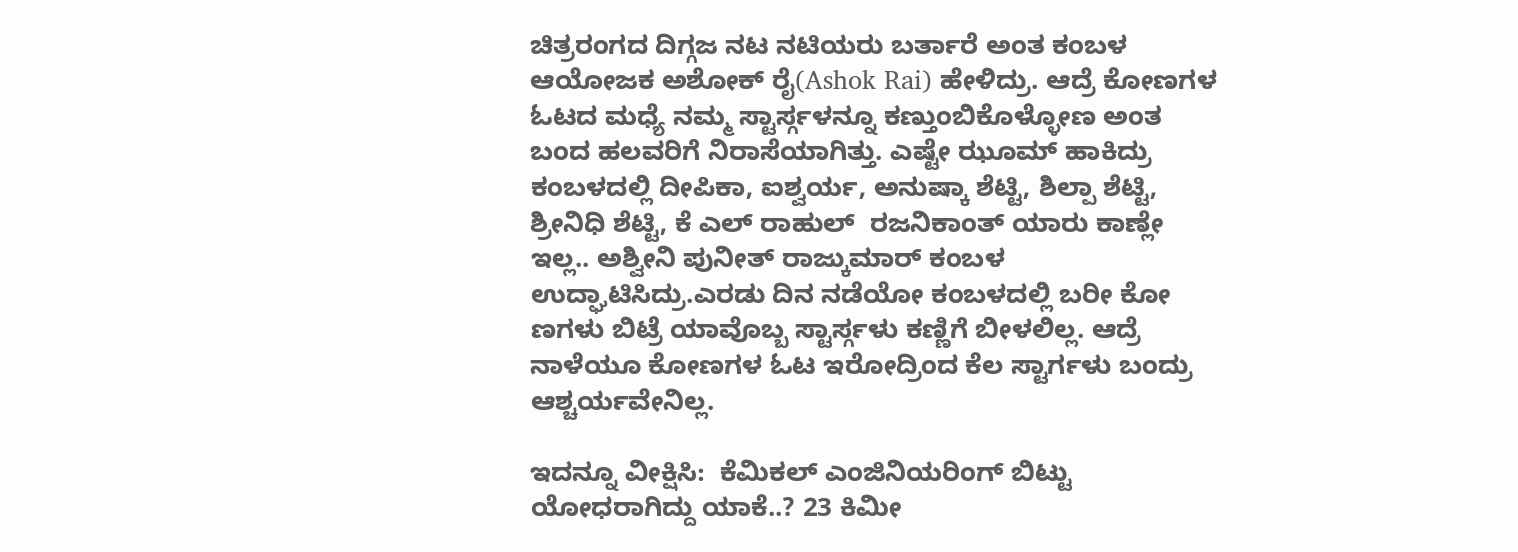ಚಿತ್ರರಂಗದ ದಿಗ್ಗಜ ನಟ ನಟಿಯರು ಬರ್ತಾರೆ ಅಂತ ಕಂಬಳ ಆಯೋಜಕ ಅಶೋಕ್ ರೈ(Ashok Rai) ಹೇಳಿದ್ರು. ಆದ್ರೆ ಕೋಣಗಳ ಓಟದ ಮಧ್ಯೆ ನಮ್ಮ ಸ್ಟಾರ್ಸ್ಗಳನ್ನೂ ಕಣ್ತುಂಬಿಕೊಳ್ಳೋಣ ಅಂತ ಬಂದ ಹಲವರಿಗೆ ನಿರಾಸೆಯಾಗಿತ್ತು. ಎಷ್ಟೇ ಝೂಮ್ ಹಾಕಿದ್ರು ಕಂಬಳದಲ್ಲಿ ದೀಪಿಕಾ, ಐಶ್ವರ್ಯ, ಅನುಷ್ಕಾ ಶೆಟ್ಟಿ, ಶಿಲ್ಪಾ ಶೆಟ್ಟಿ, ಶ್ರೀನಿಧಿ ಶೆಟ್ಟಿ, ಕೆ ಎಲ್ ರಾಹುಲ್  ರಜನಿಕಾಂತ್ ಯಾರು ಕಾಣ್ಲೇ ಇಲ್ಲ.. ಅಶ್ವೀನಿ ಪುನೀತ್ ರಾಜ್ಕುಮಾರ್ ಕಂಬಳ ಉದ್ಘಾಟಿಸಿದ್ರು.ಎರಡು ದಿನ ನಡೆಯೋ ಕಂಬಳದಲ್ಲಿ ಬರೀ ಕೋ ಣಗಳು ಬಿಟ್ರೆ ಯಾವೊಬ್ಬ ಸ್ಟಾರ್ಸ್ಗಳು ಕಣ್ಣಿಗೆ ಬೀಳಲಿಲ್ಲ. ಆದ್ರೆ ನಾಳೆಯೂ ಕೋಣಗಳ ಓಟ ಇರೋದ್ರಿಂದ ಕೆಲ ಸ್ಟಾರ್ಗಳು ಬಂದ್ರು ಆಶ್ಚರ್ಯವೇನಿಲ್ಲ.

ಇದನ್ನೂ ವೀಕ್ಷಿಸಿ:  ಕೆಮಿಕಲ್ ಎಂಜಿನಿಯರಿಂಗ್ ಬಿಟ್ಟು ಯೋಧರಾಗಿದ್ದು ಯಾಕೆ..? 23 ಕಿಮೀ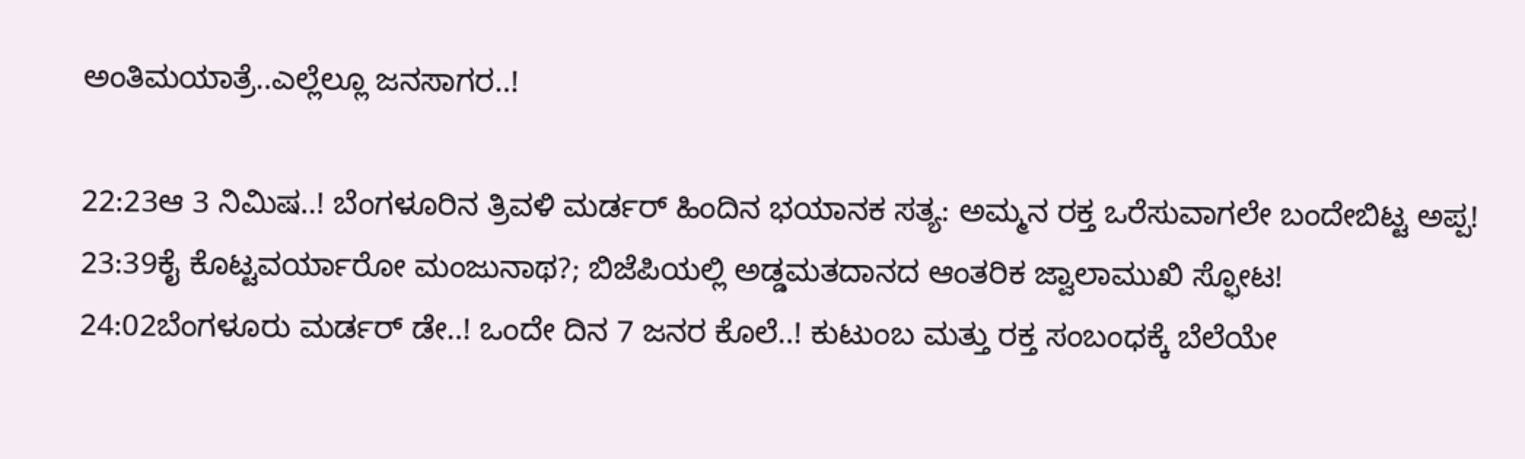ಅಂತಿಮಯಾತ್ರೆ..ಎಲ್ಲೆಲ್ಲೂ ಜನಸಾಗರ..!

22:23ಆ 3 ನಿಮಿಷ..! ಬೆಂಗಳೂರಿನ ತ್ರಿವಳಿ ಮರ್ಡರ್ ಹಿಂದಿನ ಭಯಾನಕ ಸತ್ಯ: ಅಮ್ಮನ ರಕ್ತ ಒರೆಸುವಾಗಲೇ ಬಂದೇಬಿಟ್ಟ ಅಪ್ಪ!
23:39ಕೈ ಕೊಟ್ಟವರ್ಯಾರೋ ಮಂಜುನಾಥ?; ಬಿಜೆಪಿಯಲ್ಲಿ ಅಡ್ಡಮತದಾನದ ಆಂತರಿಕ ಜ್ವಾಲಾಮುಖಿ ಸ್ಫೋಟ!
24:02ಬೆಂಗಳೂರು ಮರ್ಡರ್ ಡೇ..! ಒಂದೇ ದಿನ 7 ಜನರ ಕೊಲೆ..! ಕುಟುಂಬ ಮತ್ತು ರಕ್ತ ಸಂಬಂಧಕ್ಕೆ ಬೆಲೆಯೇ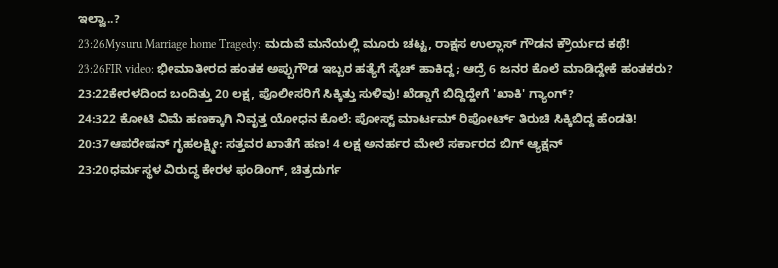ಇಲ್ವಾ..?
23:26Mysuru Marriage home Tragedy: ಮದುವೆ ಮನೆಯಲ್ಲಿ ಮೂರು ಚಟ್ಟ, ರಾಕ್ಷಸ ಉಲ್ಲಾಸ್ ಗೌಡನ ಕ್ರೌರ್ಯದ ಕಥೆ!
23:26FIR video: ಭೀಮಾತೀರದ ಹಂತಕ ಅಪ್ಪುಗೌಡ ಇಬ್ಬರ ಹತ್ಯೆಗೆ ಸ್ಕೆಚ್ ಹಾಕಿದ್ದ; ಆದ್ರೆ 6 ಜನರ ಕೊಲೆ ಮಾಡಿದ್ದೇಕೆ ಹಂತಕರು?
23:22ಕೇರಳದಿಂದ ಬಂದಿತ್ತು 20 ಲಕ್ಷ, ಪೊಲೀಸರಿಗೆ ಸಿಕ್ಕಿತ್ತು ಸುಳಿವು! ಖೆಡ್ಡಾಗೆ ಬಿದ್ದಿದ್ಹೇಗೆ 'ಖಾಕಿ' ಗ್ಯಾಂಗ್?
24:322 ಕೋಟಿ ವಿಮೆ ಹಣಕ್ಕಾಗಿ ನಿವೃತ್ತ ಯೋಧನ ಕೊಲೆ: ಪೋಸ್ಟ್ ಮಾರ್ಟಮ್ ರಿಪೋರ್ಟ್ ತಿರುಚಿ ಸಿಕ್ಕಿಬಿದ್ದ ಹೆಂಡತಿ!
20:37ಆಪರೇಷನ್ ಗೃಹಲಕ್ಷ್ಮೀ: ಸತ್ತವರ ಖಾತೆಗೆ ಹಣ! 4 ಲಕ್ಷ ಅನರ್ಹರ ಮೇಲೆ ಸರ್ಕಾರದ ಬಿಗ್ ಆ್ಯಕ್ಷನ್
23:20ಧರ್ಮಸ್ಥಳ ವಿರುದ್ಧ ಕೇರಳ ಫಂಡಿಂಗ್, ಚಿತ್ರದುರ್ಗ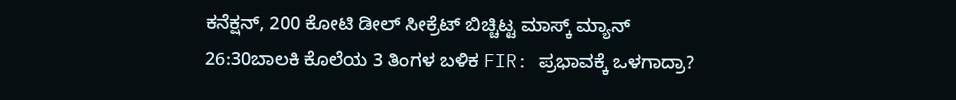ಕನೆಕ್ಷನ್, 200 ಕೋಟಿ ಡೀಲ್ ಸೀಕ್ರೆಟ್ ಬಿಚ್ಚಿಟ್ಟ ಮಾಸ್ಕ್ ಮ್ಯಾನ್
26:30ಬಾಲಕಿ ಕೊಲೆಯ 3 ತಿಂಗಳ ಬಳಿಕ FIR: ಪ್ರಭಾವಕ್ಕೆ ಒಳಗಾದ್ರಾ?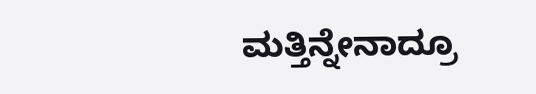ಮತ್ತಿನ್ನೇನಾದ್ರೂ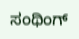ಸಂಥಿಂಗ್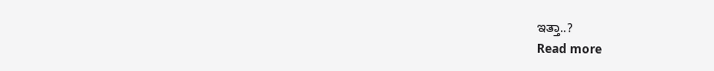ಇತ್ತಾ..?
Read more